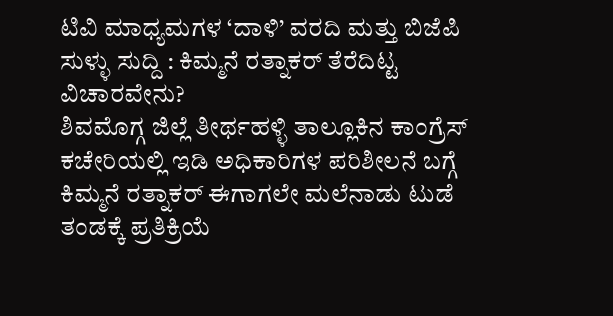ಟಿವಿ ಮಾಧ್ಯಮಗಳ ‘ದಾಳಿ’ ವರದಿ ಮತ್ತು ಬಿಜೆಪಿ ಸುಳ್ಳು ಸುದ್ದಿ : ಕಿಮ್ಮನೆ ರತ್ನಾಕರ್ ತೆರೆದಿಟ್ಟ ವಿಚಾರವೇನು?
ಶಿವಮೊಗ್ಗ ಜಿಲ್ಲೆ ತೀರ್ಥಹಳ್ಳಿ ತಾಲ್ಲೂಕಿನ ಕಾಂಗ್ರೆಸ್ ಕಚೇರಿಯಲ್ಲಿ ಇಡಿ ಅಧಿಕಾರಿಗಳ ಪರಿಶೀಲನೆ ಬಗ್ಗೆ ಕಿಮ್ಮನೆ ರತ್ನಾಕರ್ ಈಗಾಗಲೇ ಮಲೆನಾಡು ಟುಡೆ ತಂಡಕ್ಕೆ ಪ್ರತಿಕ್ರಿಯೆ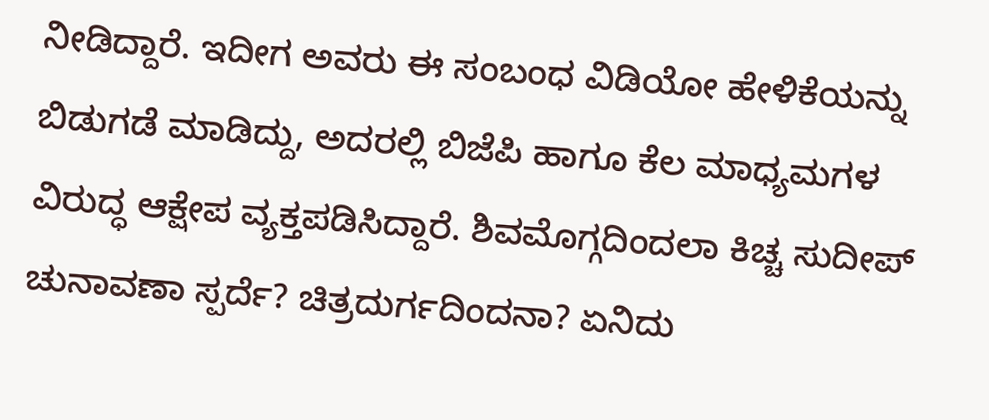ನೀಡಿದ್ದಾರೆ. ಇದೀಗ ಅವರು ಈ ಸಂಬಂಧ ವಿಡಿಯೋ ಹೇಳಿಕೆಯನ್ನು ಬಿಡುಗಡೆ ಮಾಡಿದ್ದು, ಅದರಲ್ಲಿ ಬಿಜೆಪಿ ಹಾಗೂ ಕೆಲ ಮಾಧ್ಯಮಗಳ ವಿರುದ್ಧ ಆಕ್ಷೇಪ ವ್ಯಕ್ತಪಡಿಸಿದ್ದಾರೆ. ಶಿವಮೊಗ್ಗದಿಂದಲಾ ಕಿಚ್ಚ ಸುದೀಪ್ ಚುನಾವಣಾ ಸ್ಪರ್ದೆ? ಚಿತ್ರದುರ್ಗದಿಂದನಾ? ಏನಿದು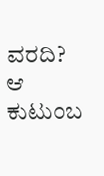ವರದಿ? ಆ ಕುಟುಂಬ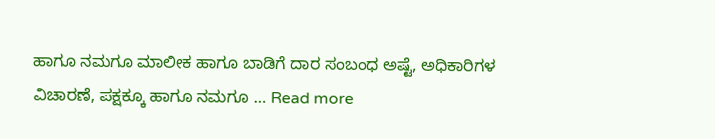ಹಾಗೂ ನಮಗೂ ಮಾಲೀಕ ಹಾಗೂ ಬಾಡಿಗೆ ದಾರ ಸಂಬಂಧ ಅಷ್ಟೆ, ಅಧಿಕಾರಿಗಳ ವಿಚಾರಣೆ, ಪಕ್ಷಕ್ಕೂ ಹಾಗೂ ನಮಗೂ … Read more